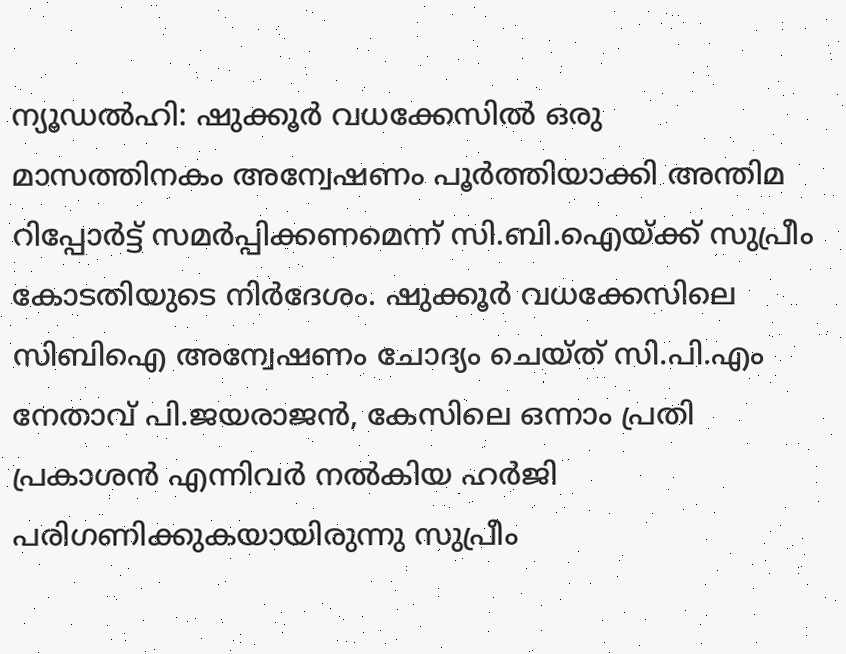ന്യൂഡല്‍ഹി: ഷുക്കൂര്‍ വധക്കേസില്‍ ഒരു മാസത്തിനകം അന്വേഷണം പൂര്‍ത്തിയാക്കി അന്തിമ റിപ്പോര്‍ട്ട് സമര്‍പ്പിക്കണമെന്ന് സി.ബി.ഐയ്ക്ക് സുപ്രീം കോടതിയുടെ നിര്‍ദേശം. ഷുക്കൂര്‍ വധക്കേസിലെ സിബിഐ അന്വേഷണം ചോദ്യം ചെയ്ത് സി.പി.എം നേതാവ് പി.ജയരാജന്‍, കേസിലെ ഒന്നാം പ്രതി പ്രകാശന്‍ എന്നിവര്‍ നല്‍കിയ ഹര്‍ജി പരിഗണിക്കുകയായിരുന്നു സുപ്രീം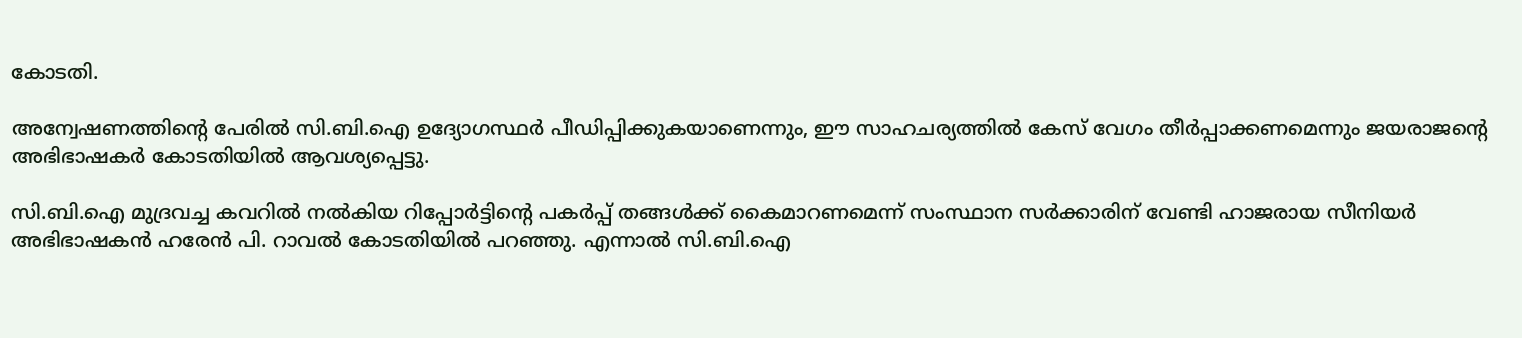കോടതി.

അന്വേഷണത്തിന്റെ പേരില്‍ സി.ബി.ഐ ഉദ്യോഗസ്ഥര്‍ പീഡിപ്പിക്കുകയാണെന്നും, ഈ സാഹചര്യത്തില്‍ കേസ് വേഗം തീര്‍പ്പാക്കണമെന്നും ജയരാജന്റെ അഭിഭാഷകര്‍ കോടതിയില്‍ ആവശ്യപ്പെട്ടു.

സി.ബി.ഐ മുദ്രവച്ച കവറില്‍ നല്‍കിയ റിപ്പോര്‍ട്ടിന്റെ പകര്‍പ്പ് തങ്ങള്‍ക്ക് കൈമാറണമെന്ന് സംസ്ഥാന സര്‍ക്കാരിന് വേണ്ടി ഹാജരായ സീനിയര്‍ അഭിഭാഷകന്‍ ഹരേന്‍ പി. റാവല്‍ കോടതിയില്‍ പറഞ്ഞു. എന്നാല്‍ സി.ബി.ഐ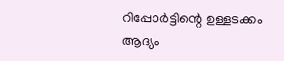റിപ്പോര്‍ട്ടിന്റെ ഉള്ളടക്കം ആദ്യം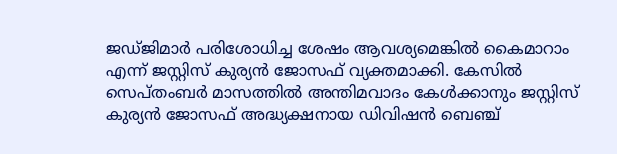ജഡ്ജിമാര്‍ പരിശോധിച്ച ശേഷം ആവശ്യമെങ്കില്‍ കൈമാറാം എന്ന് ജസ്റ്റിസ് കുര്യന്‍ ജോസഫ് വ്യക്തമാക്കി. കേസില്‍ സെപ്തംബര്‍ മാസത്തില്‍ അന്തിമവാദം കേള്‍ക്കാനും ജസ്റ്റിസ് കുര്യന്‍ ജോസഫ് അദ്ധ്യക്ഷനായ ഡിവിഷന്‍ ബെഞ്ച്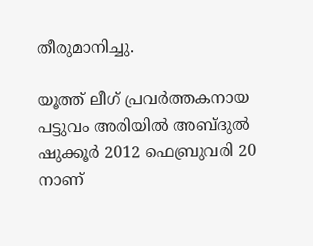തീരുമാനിച്ചു.

യൂത്ത് ലീഗ് പ്രവര്‍ത്തകനായ പട്ടുവം അരിയില്‍ അബ്ദുല്‍ ഷുക്കൂര്‍ 2012 ഫെബ്രുവരി 20 നാണ്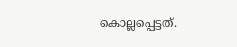കൊല്ലപ്പെട്ടത്.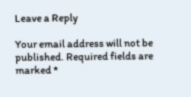Leave a Reply

Your email address will not be published. Required fields are marked *